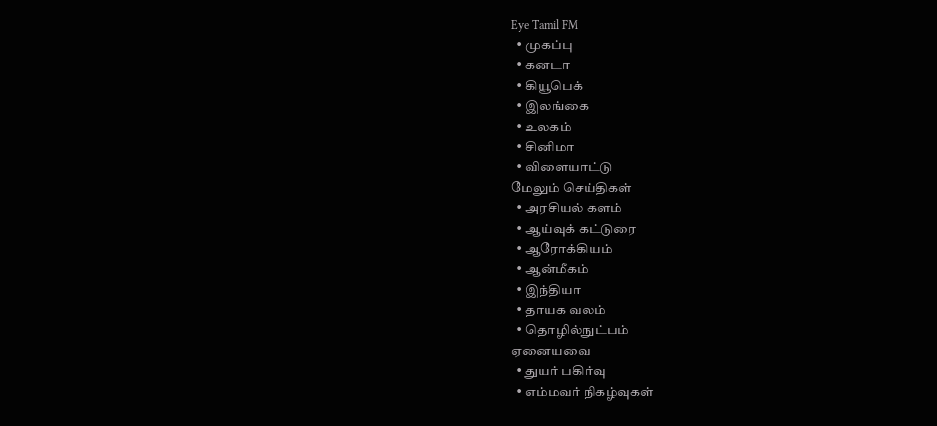Eye Tamil FM
  • முகப்பு
  • கனடா
  • கியூபெக்
  • இலங்கை
  • உலகம்
  • சினிமா
  • விளையாட்டு
மேலும் செய்திகள்
  • அரசியல் களம்
  • ஆய்வுக் கட்டுரை
  • ஆரோக்கியம்
  • ஆன்மீகம்
  • இந்தியா
  • தாயக வலம்
  • தொழில்நுட்பம்
ஏனையவை
  • துயர் பகிர்வு
  • எம்மவர் நிகழ்வுகள்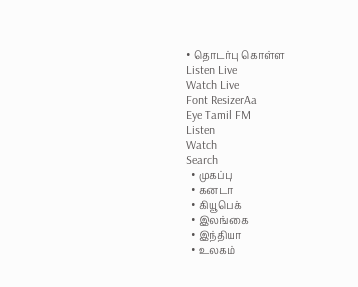• தொடர்பு கொள்ள
Listen Live
Watch Live
Font ResizerAa
Eye Tamil FM
Listen
Watch
Search
  • முகப்பு
  • கனடா
  • கியூபெக்
  • இலங்கை
  • இந்தியா
  • உலகம்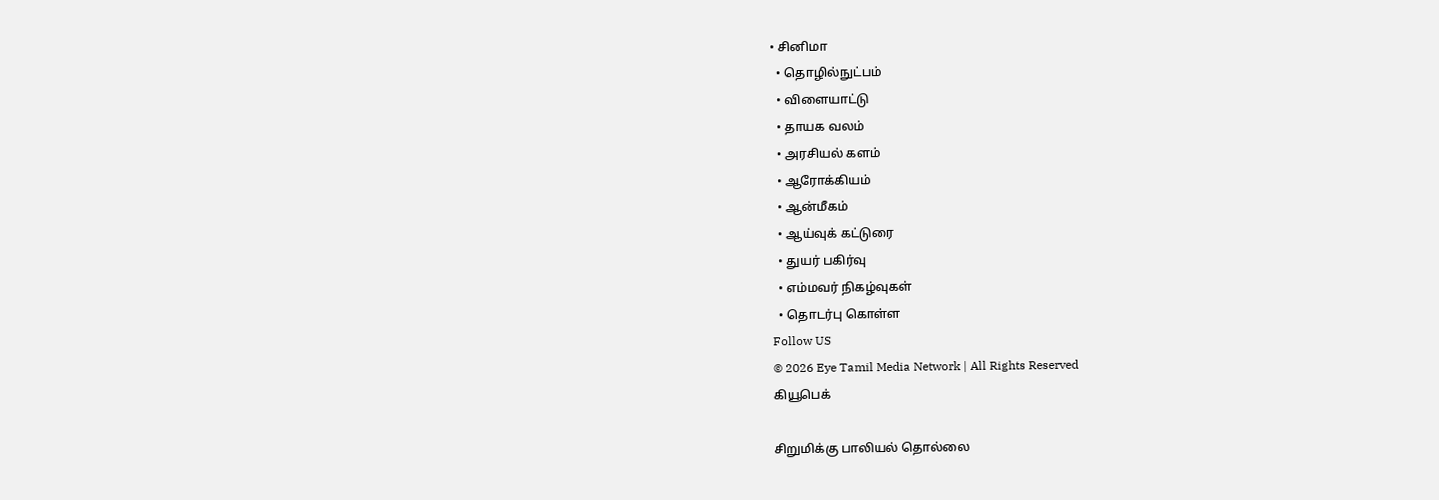• சினிமா
  • தொழில்நுட்பம்
  • விளையாட்டு
  • தாயக வலம்
  • அரசியல் களம்
  • ஆரோக்கியம்
  • ஆன்மீகம்
  • ஆய்வுக் கட்டுரை
  • துயர் பகிர்வு
  • எம்மவர் நிகழ்வுகள்
  • தொடர்பு கொள்ள
Follow US
© 2026 Eye Tamil Media Network | All Rights Reserved
கியூபெக்

சிறுமிக்கு பாலியல் தொல்லை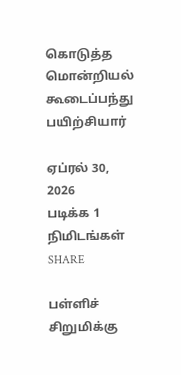கொடுத்த மொன்றியல் கூடைப்பந்து பயிற்சியார்

ஏப்ரல் 30, 2026
படிக்க 1 நிமிடங்கள்
SHARE

பள்ளிச் சிறுமிக்கு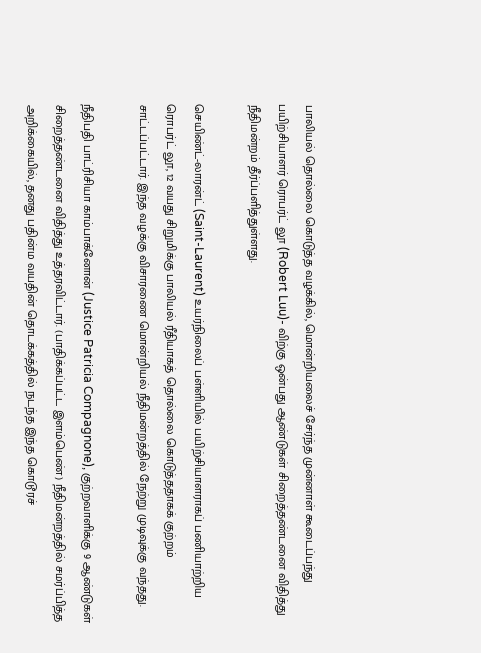பாலியல் தொல்லை கொடுத்த வழக்கில், மொன்றியலைச் சேர்ந்த முன்னாள் கூடைப்பந்து பயிற்சியாளர் ரொபர்ட் லூ (Robert Luu)- விற்கு ஒன்பது ஆண்டுகள் சிறைத்தண்டனை விதித்து நீதிமன்றம் தீர்ப்பளித்துள்ளது.

செயிண்ட்-லாரன்ட் (Saint-Laurent) உயர்நிலைப் பள்ளியில் பயிற்சியாளராகப் பணியாற்றிய ரொபர்ட் லூ, 12 வயது சிறுமிக்கு பாலியல் ரீதியாகத் தொல்லை கொடுத்ததாகக் குற்றம் சாட்டப்பட்டார். இந்த வழக்கு விசாரணை மொன்றியல் நீதிமன்றத்தில் நேற்று முடிவுக்கு வந்தது.

நீதிபதி பாட்ரிசியா காம்பாக்னோன் (Justice Patricia Compagnone), குற்றவாளிக்கு 9 ஆண்டுகள் சிறைத்தண்டனை விதித்து உத்தரவிட்டார். (பாதிக்கப்பட்ட இளம்பெண்) நீதிமன்றத்தில் சமர்ப்பித்த அறிக்கையில், தனது பதின்ம வயதின் தொடக்கத்தில் நடந்த இந்த கொடூரச்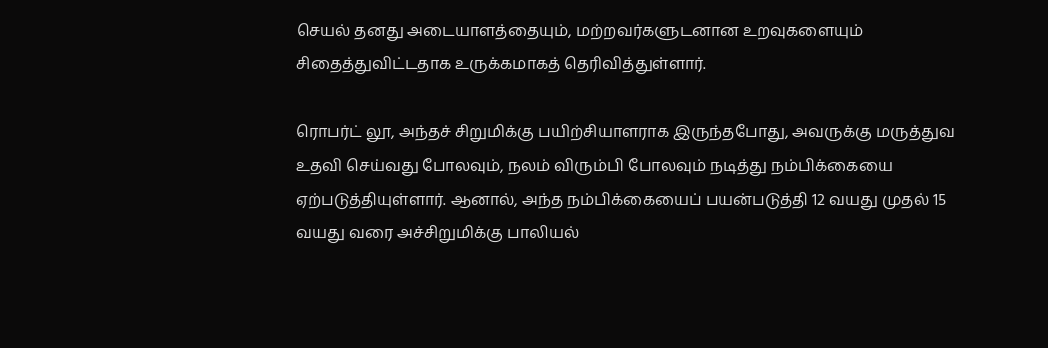செயல் தனது அடையாளத்தையும், மற்றவர்களுடனான உறவுகளையும் சிதைத்துவிட்டதாக உருக்கமாகத் தெரிவித்துள்ளார்.

ரொபர்ட் லூ, அந்தச் சிறுமிக்கு பயிற்சியாளராக இருந்தபோது, அவருக்கு மருத்துவ உதவி செய்வது போலவும், நலம் விரும்பி போலவும் நடித்து நம்பிக்கையை ஏற்படுத்தியுள்ளார். ஆனால், அந்த நம்பிக்கையைப் பயன்படுத்தி 12 வயது முதல் 15 வயது வரை அச்சிறுமிக்கு பாலியல்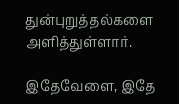துன்புறுத்தல்களை அளித்துள்ளார்.

இதேவேளை, இதே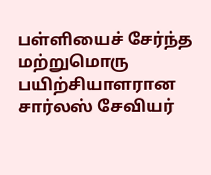பள்ளியைச் சேர்ந்த மற்றுமொரு பயிற்சியாளரான சார்லஸ் சேவியர்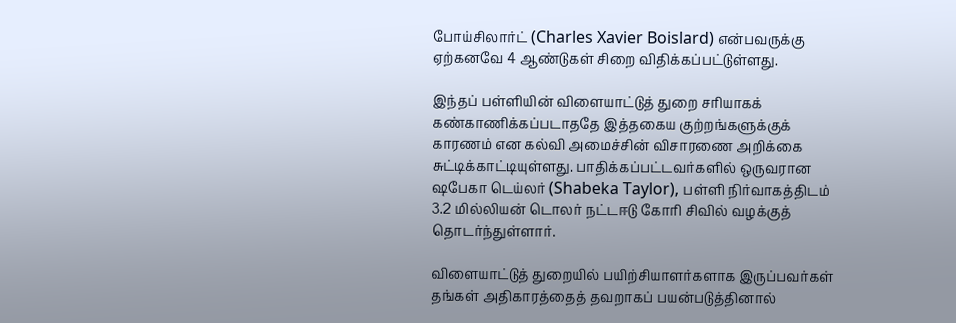போய்சிலார்ட் (Charles Xavier Boislard) என்பவருக்கு ஏற்கனவே 4 ஆண்டுகள் சிறை விதிக்கப்பட்டுள்ளது.

இந்தப் பள்ளியின் விளையாட்டுத் துறை சரியாகக் கண்காணிக்கப்படாததே இத்தகைய குற்றங்களுக்குக் காரணம் என கல்வி அமைச்சின் விசாரணை அறிக்கை சுட்டிக்காட்டியுள்ளது. பாதிக்கப்பட்டவர்களில் ஒருவரான ஷபேகா டெய்லர் (Shabeka Taylor), பள்ளி நிர்வாகத்திடம் 3.2 மில்லியன் டொலர் நட்டஈடு கோரி சிவில் வழக்குத் தொடர்ந்துள்ளார்.

விளையாட்டுத் துறையில் பயிற்சியாளர்களாக இருப்பவர்கள் தங்கள் அதிகாரத்தைத் தவறாகப் பயன்படுத்தினால்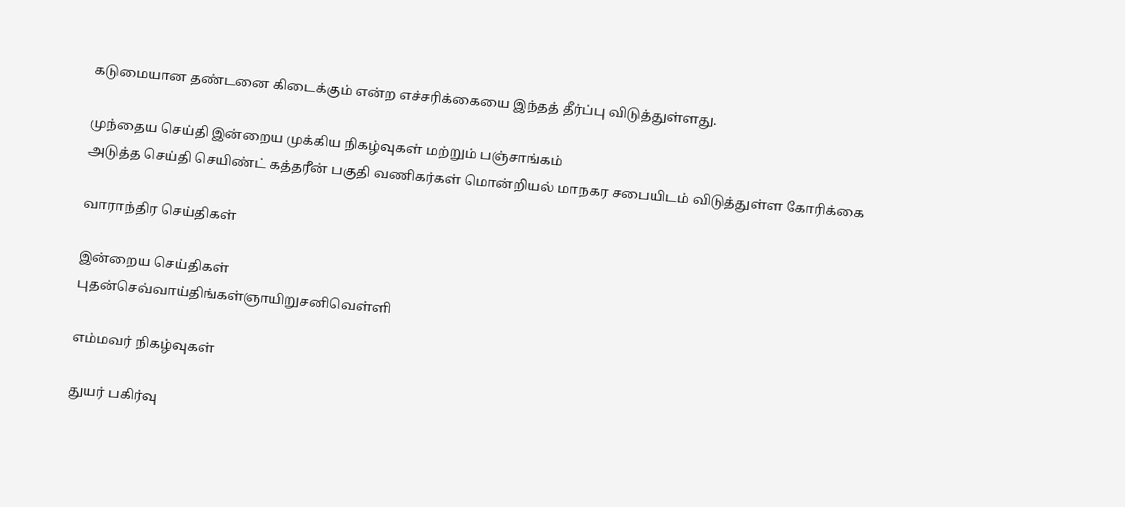கடுமையான தண்டனை கிடைக்கும் என்ற எச்சரிக்கையை இந்தத் தீர்ப்பு விடுத்துள்ளது.

முந்தைய செய்தி இன்றைய முக்கிய நிகழ்வுகள் மற்றும் பஞ்சாங்கம்
அடுத்த செய்தி செயிண்ட் கத்தரீன் பகுதி வணிகர்கள் மொன்றியல் மாநகர சபையிடம் விடுத்துள்ள கோரிக்கை

வாராந்திர செய்திகள்

இன்றைய செய்திகள்
புதன்செவ்வாய்திங்கள்ஞாயிறுசனிவெள்ளி

எம்மவர் நிகழ்வுகள்

துயர் பகிர்வு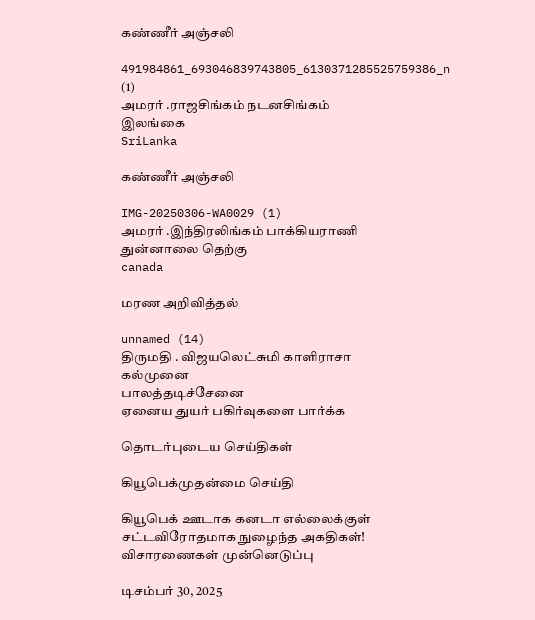கண்ணீர் அஞ்சலி

491984861_693046839743805_6130371285525759386_n (1)
அமரர் .ராஜசிங்கம் நடனசிங்கம்
இலங்கை
SriLanka

கண்ணீர் அஞ்சலி

IMG-20250306-WA0029 (1)
அமரர் .இந்திரலிங்கம் பாக்கியராணி
துன்னாலை தெற்கு
canada

மரண அறிவித்தல்

unnamed (14)
திருமதி . விஜயலெட்சுமி காளிராசா
கல்முனை
பாலத்தடிச்சேனை
ஏனைய துயர் பகிர்வுகளை பார்க்க

தொடர்புடைய செய்திகள்

கியூபெக்முதன்மை செய்தி

கியூபெக் ஊடாக கனடா எல்லைக்குள் சட்டவிரோதமாக நுழைந்த அகதிகள்! விசாரணைகள் முன்னெடுப்பு

டிசம்பர் 30, 2025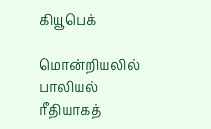கியூபெக்

மொன்றியலில் பாலியல் ரீதியாகத்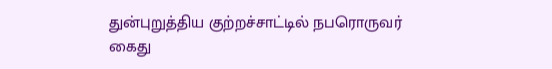துன்புறுத்திய குற்றச்சாட்டில் நபரொருவர் கைது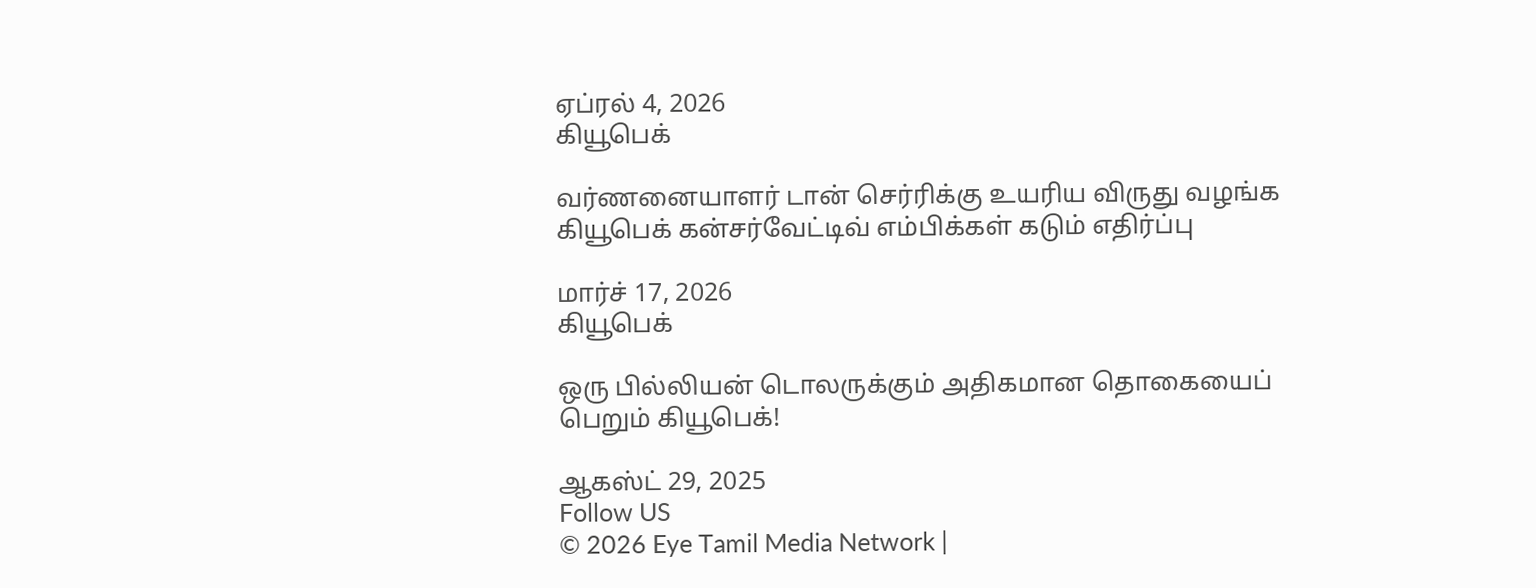ஏப்ரல் 4, 2026
கியூபெக்

வர்ணனையாளர் டான் செர்ரிக்கு உயரிய விருது வழங்க கியூபெக் கன்சர்வேட்டிவ் எம்பிக்கள் கடும் எதிர்ப்பு

மார்ச் 17, 2026
கியூபெக்

ஒரு பில்லியன் டொலருக்கும் அதிகமான தொகையைப் பெறும் கியூபெக்!

ஆகஸ்ட் 29, 2025
Follow US
© 2026 Eye Tamil Media Network |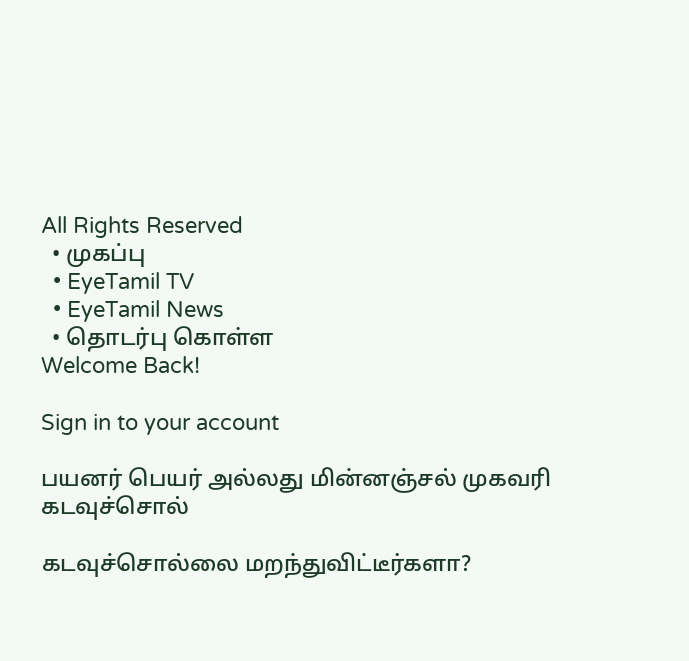All Rights Reserved
  • முகப்பு
  • EyeTamil TV
  • EyeTamil News
  • தொடர்பு கொள்ள
Welcome Back!

Sign in to your account

பயனர் பெயர் அல்லது மின்னஞ்சல் முகவரி
கடவுச்சொல்

கடவுச்சொல்லை மறந்துவிட்டீர்களா?